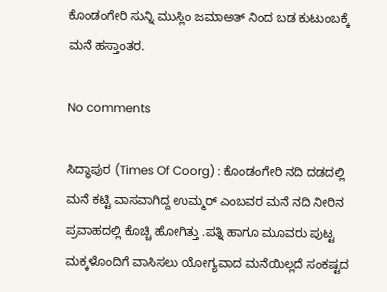ಕೊಂಡಂಗೇರಿ ಸುನ್ನಿ ಮುಸ್ಲಿಂ ಜಮಾಅತ್ ನಿಂದ ಬಡ ಕುಟುಂಬಕ್ಕೆ ಮನೆ ಹಸ್ತಾಂತರ.

No comments

ಸಿದ್ಧಾಪುರ (Times Of Coorg) : ಕೊಂಡಂಗೇರಿ ನದಿ ದಡದಲ್ಲಿ ಮನೆ ಕಟ್ಟಿ ವಾಸವಾಗಿದ್ದ ಉಮ್ಮರ್ ಎಂಬವರ ಮನೆ ನದಿ ನೀರಿನ ಪ್ರವಾಹದಲ್ಲಿ ಕೊಚ್ಚಿ ಹೋಗಿತ್ತು .ಪತ್ನಿ ಹಾಗೂ ಮೂವರು ಪುಟ್ಟ ಮಕ್ಕಳೊಂದಿಗೆ ವಾಸಿಸಲು ಯೋಗ್ಯವಾದ ಮನೆಯಿಲ್ಲದೆ ಸಂಕಷ್ಟದ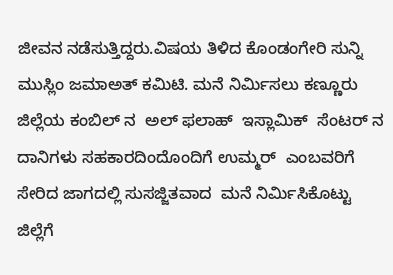ಜೀವನ ನಡೆಸುತ್ತಿದ್ದರು.ವಿಷಯ ತಿಳಿದ ಕೊಂಡಂಗೇರಿ ಸುನ್ನಿ ಮುಸ್ಲಿಂ ಜಮಾಅತ್ ಕಮಿಟಿ. ಮನೆ ನಿರ್ಮಿಸಲು ಕಣ್ಣೂರು ಜಿಲ್ಲೆಯ ಕಂಬಿಲ್ ನ  ಅಲ್ ಫಲಾಹ್  ಇಸ್ಲಾಮಿಕ್  ಸೆಂಟರ್ ನ  ದಾನಿಗಳು ಸಹಕಾರದಿಂದೊಂದಿಗೆ ಉಮ್ಮರ್  ಎಂಬವರಿಗೆ ಸೇರಿದ ಜಾಗದಲ್ಲಿ ಸುಸಜ್ಜಿತವಾದ  ಮನೆ ನಿರ್ಮಿಸಿಕೊಟ್ಟು ಜಿಲ್ಲೆಗೆ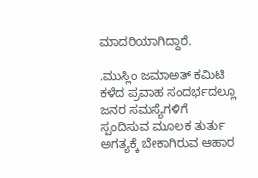ಮಾದರಿಯಾಗಿದ್ದಾರೆ.

.ಮುಸ್ಲಿಂ ಜಮಾಅತ್ ಕಮಿಟಿ ಕಳೆದ ಪ್ರವಾಹ ಸಂದರ್ಭದಲ್ಲೂ ಜನರ ಸಮಸ್ಯೆಗಳಿಗೆ ಸ್ಪಂದಿಸುವ ಮೂಲಕ ತುರ್ತು ಅಗತ್ಯಕ್ಕೆ ಬೇಕಾಗಿರುವ ಆಹಾರ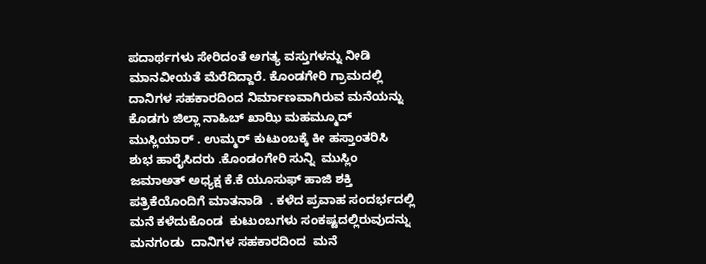ಪದಾರ್ಥಗಳು ಸೇರಿದಂತೆ ಅಗತ್ಯ ವಸ್ತುಗಳನ್ನು ನೀಡಿ ಮಾನವೀಯತೆ ಮೆರೆದಿದ್ದಾರೆ. ಕೊಂಡಗೇರಿ ಗ್ರಾಮದಲ್ಲಿ ದಾನಿಗಳ ಸಹಕಾರದಿಂದ ನಿರ್ಮಾಣವಾಗಿರುವ ಮನೆಯನ್ನು  ಕೊಡಗು ಜಿಲ್ಲಾ ನಾಹಿಬ್ ಖಾಝಿ ಮಹಮ್ಮೂದ್ ಮುಸ್ಲಿಯಾರ್ . ಉಮ್ಮರ್ ಕುಟುಂಬಕ್ಕೆ ಕೀ ಹಸ್ತಾಂತರಿಸಿ ಶುಭ ಹಾರೈಸಿದರು .ಕೊಂಡಂಗೇರಿ ಸುನ್ನಿ  ಮುಸ್ಲಿಂ ಜಮಾಅತ್ ಅಧ್ಯಕ್ಷ ಕೆ.ಕೆ ಯೂಸುಫ್ ಹಾಜಿ ಶಕ್ತಿ ಪತ್ರಿಕೆಯೊಂದಿಗೆ ಮಾತನಾಡಿ  . ಕಳೆದ ಪ್ರವಾಹ ಸಂದರ್ಭದಲ್ಲಿ ಮನೆ ಕಳೆದುಕೊಂಡ  ಕುಟುಂಬಗಳು ಸಂಕಷ್ಟದಲ್ಲಿರುವುದನ್ನು ಮನಗಂಡು  ದಾನಿಗಳ ಸಹಕಾರದಿಂದ  ಮನೆ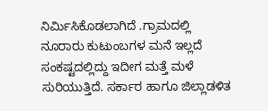ನಿರ್ಮಿಸಿಕೊಡಲಾಗಿದೆ .ಗ್ರಾಮದಲ್ಲಿ ನೂರಾರು ಕುಟುಂಬಗಳ ಮನೆ ಇಲ್ಲದೆ ಸಂಕಷ್ಟದಲ್ಲಿದ್ದು ಇದೀಗ ಮತ್ತೆ ಮಳೆ ಸುರಿಯುತ್ತಿದೆ. ಸರ್ಕಾರ ಹಾಗೂ ಜಿಲ್ಲಾಡಳಿತ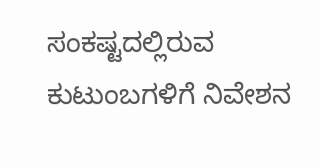ಸಂಕಷ್ಟದಲ್ಲಿರುವ ಕುಟುಂಬಗಳಿಗೆ ನಿವೇಶನ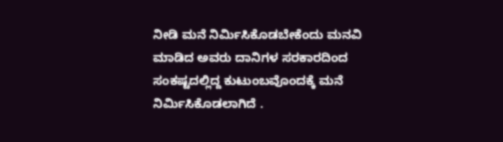ನೀಡಿ ಮನೆ ನಿರ್ಮಿಸಿಕೊಡಬೇಕೆಂದು ಮನವಿ ಮಾಡಿದ ಅವರು ದಾನಿಗಳ ಸರಕಾರದಿಂದ ಸಂಕಷ್ಟದಲ್ಲಿದ್ದ ಕುಟುಂಬವೊಂದಕ್ಕೆ ಮನೆ ನಿರ್ಮಿಸಿಕೊಡಲಾಗಿದೆ .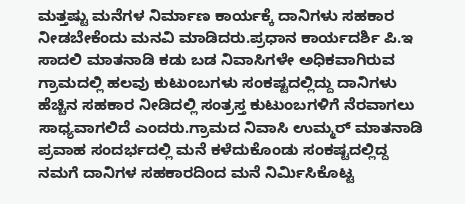ಮತ್ತಷ್ಟು ಮನೆಗಳ ನಿರ್ಮಾಣ ಕಾರ್ಯಕ್ಕೆ ದಾನಿಗಳು ಸಹಕಾರ ನೀಡಬೇಕೆಂದು ಮನವಿ ಮಾಡಿದರು.ಪ್ರಧಾನ ಕಾರ್ಯದರ್ಶಿ ಪಿ.ಇ ಸಾದಲಿ ಮಾತನಾಡಿ ಕಡು ಬಡ ನಿವಾಸಿಗಳೇ ಅಧಿಕವಾಗಿರುವ ಗ್ರಾಮದಲ್ಲಿ ಹಲವು ಕುಟುಂಬಗಳು ಸಂಕಷ್ಟದಲ್ಲಿದ್ದು ದಾನಿಗಳು ಹೆಚ್ಚಿನ ಸಹಕಾರ ನೀಡಿದಲ್ಲಿ ಸಂತ್ರಸ್ತ ಕುಟುಂಬಗಳಿಗೆ ನೆರವಾಗಲು ಸಾಧ್ಯವಾಗಲಿದೆ ಎಂದರು.ಗ್ರಾಮದ ನಿವಾಸಿ ಉಮ್ಮರ್ ಮಾತನಾಡಿ ಪ್ರವಾಹ ಸಂದರ್ಭದಲ್ಲಿ ಮನೆ ಕಳೆದುಕೊಂಡು ಸಂಕಷ್ಟದಲ್ಲಿದ್ದ ನಮಗೆ ದಾನಿಗಳ ಸಹಕಾರದಿಂದ ಮನೆ ನಿರ್ಮಿಸಿಕೊಟ್ಟ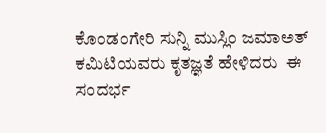ಕೊಂಡಂಗೇರಿ ಸುನ್ನಿ ಮುಸ್ಲಿಂ ಜಮಾಅತ್ ಕಮಿಟಿಯವರು ಕೃತಜ್ಞತೆ ಹೇಳಿದರು  ಈ ಸಂದರ್ಭ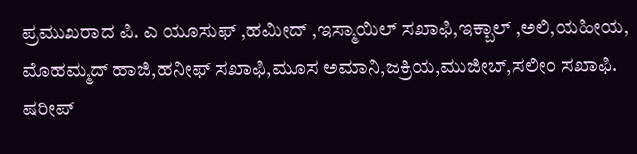ಪ್ರಮುಖರಾದ ಪಿ. ಎ ಯೂಸುಫ್ ,ಹಮೀದ್ ,ಇಸ್ಮಾಯಿಲ್ ಸಖಾಫಿ,ಇಕ್ಬಾಲ್ ,ಅಲಿ,ಯಹೀಯ, ಮೊಹಮ್ಮದ್‌ ಹಾಜಿ,ಹನೀಫ್ ಸಖಾಫಿ,ಮೂಸ ಅಮಾನಿ,ಜಕ್ರಿಯ,ಮುಜೀಬ್,ಸಲೀಂ ಸಖಾಫಿ. ಷರೀಪ್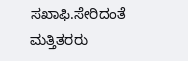ಸಖಾಫಿ.ಸೇರಿದಂತೆ ಮತ್ತಿತರರು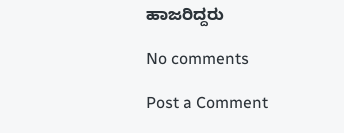ಹಾಜರಿದ್ದರು

No comments

Post a Comment